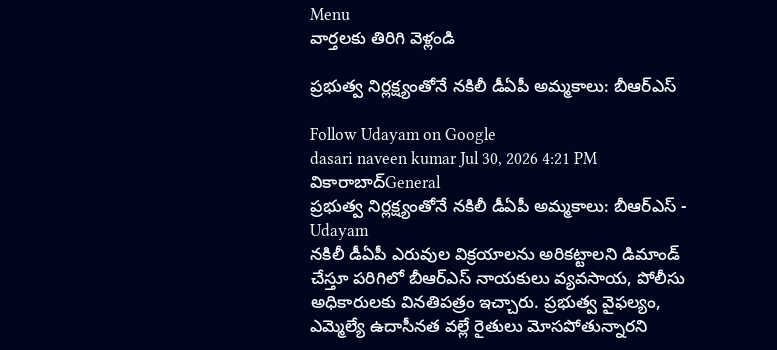Menu
వార్తలకు తిరిగి వెళ్లండి

ప్రభుత్వ నిర్లక్ష్యంతోనే నకిలీ డీఏపీ అమ్మకాలు: బీఆర్ఎస్

Follow Udayam on Google
dasari naveen kumar Jul 30, 2026 4:21 PM వికారాబాద్General
ప్రభుత్వ నిర్లక్ష్యంతోనే నకిలీ డీఏపీ అమ్మకాలు: బీఆర్ఎస్ - Udayam
నకిలీ డీఏపీ ఎరువుల విక్రయాలను అరికట్టాలని డిమాండ్ చేస్తూ పరిగిలో బీఆర్ఎస్ నాయకులు వ్యవసాయ, పోలీసు అధికారులకు వినతిపత్రం ఇచ్చారు. ప్రభుత్వ వైఫల్యం, ఎమ్మెల్యే ఉదాసీనత వల్లే రైతులు మోసపోతున్నారని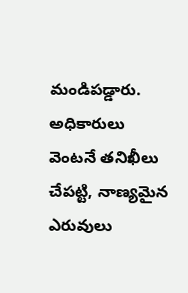మండిపడ్డారు. అధికారులు వెంటనే తనిఖీలు చేపట్టి, నాణ్యమైన ఎరువులు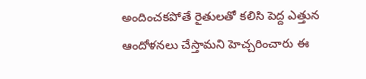అందించకపోతే రైతులతో కలిసి పెద్ద ఎత్తున ఆందోళనలు చేస్తామని హెచ్చరించారు ఈ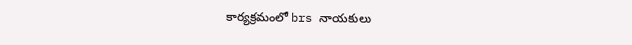కార్యక్రమంలో brs నాయకులు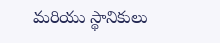మరియు స్థానికులు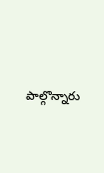పాల్గొన్నారు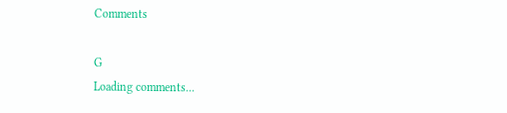Comments

G
Loading comments...